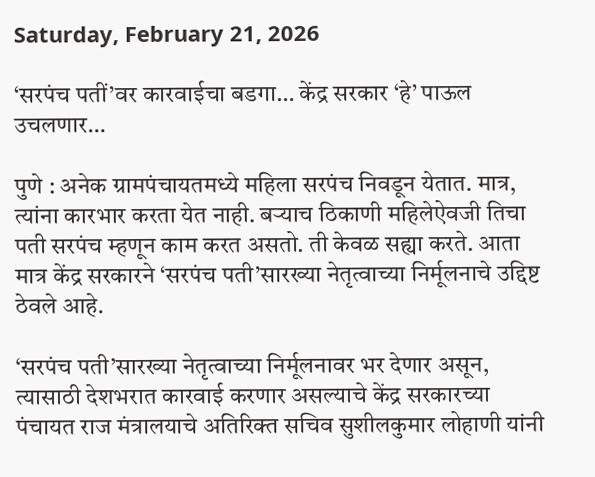Saturday, February 21, 2026

‘सरपंच पतीं’वर कारवाईचा बडगा… केंद्र सरकार ‘हे’ पाऊल उचलणार…

पुणे : अनेक ग्रामपंचायतमध्ये महिला सरपंच निवडून येतात. मात्र, त्यांना कारभार करता येत नाही. बऱ्याच ठिकाणी महिलेऐवजी तिचा पती सरपंच म्हणून काम करत असतो. ती केवळ सह्या करते. आता मात्र केंद्र सरकारने ‘सरपंच पती’सारख्या नेतृत्वाच्या निर्मूलनाचे उद्दिष्ट ठेवले आहे.

‘सरपंच पती’सारख्या नेतृत्वाच्या निर्मूलनावर भर देणार असून, त्यासाठी देशभरात कारवाई करणार असल्याचे केंद्र सरकारच्या पंचायत राज मंत्रालयाचे अतिरिक्त सचिव सुशीलकुमार लोहाणी यांनी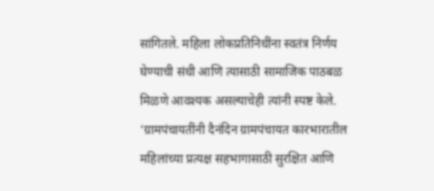सांगितले. महिला लोकप्रतिनिधींना स्वतंत्र निर्णय घेण्याची संधी आणि त्यासाठी सामाजिक पाठबळ मिळणे आवश्यक असल्याचेही त्यांनी स्पष्ट केले. ‘ग्रामपंचायतींनी दैनंदिन ग्रामपंचायत कारभारातील महिलांच्या प्रत्यक्ष सहभागासाठी सुरक्षित आणि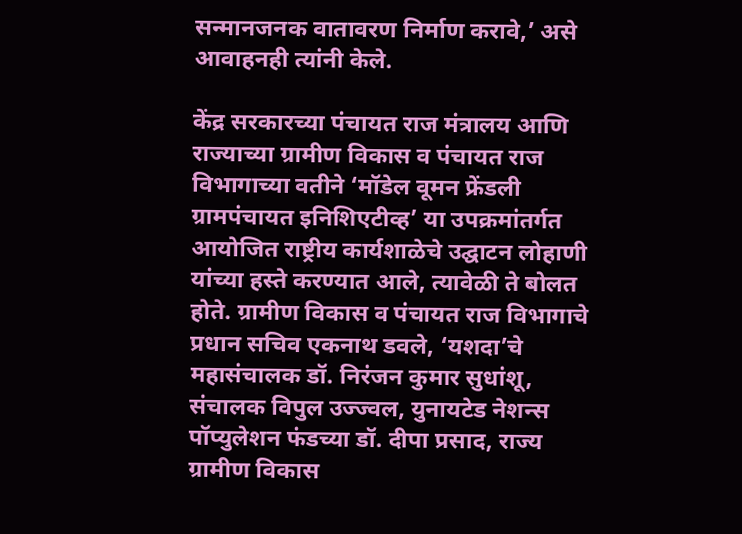सन्मानजनक वातावरण निर्माण करावे,’ असे आवाहनही त्यांनी केले.

केंद्र सरकारच्या पंचायत राज मंत्रालय आणि राज्याच्या ग्रामीण विकास व पंचायत राज विभागाच्या वतीने ‘मॉडेल वूमन फ्रेंडली ग्रामपंचायत इनिशिएटीव्ह’ या उपक्रमांतर्गत आयोजित राष्ट्रीय कार्यशाळेचे उद्घाटन लोहाणी यांच्या हस्ते करण्यात आले, त्यावेळी ते बोलत होते. ग्रामीण विकास व पंचायत राज विभागाचे प्रधान सचिव एकनाथ डवले, ‘यशदा’चे महासंचालक डॉ. निरंजन कुमार सुधांशू, संचालक विपुल उज्ज्वल, युनायटेड नेशन्स पॉप्युलेशन फंडच्या डॉ. दीपा प्रसाद, राज्य ग्रामीण विकास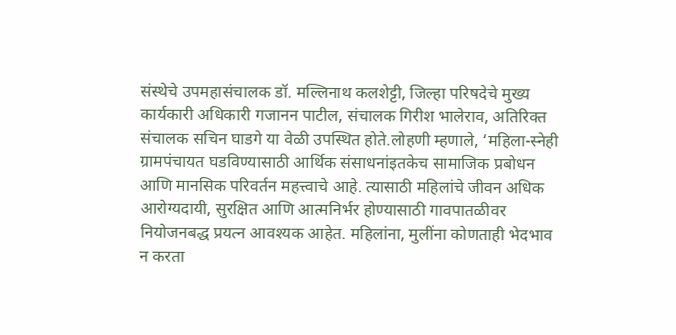संस्थेचे उपमहासंचालक डॉ. मल्लिनाथ कलशेट्टी, जिल्हा परिषदेचे मुख्य कार्यकारी अधिकारी गजानन पाटील, संचालक गिरीश भालेराव, अतिरिक्त संचालक सचिन घाडगे या वेळी उपस्थित होते.लोहणी म्हणाले, ‘महिला-स्नेही ग्रामपंचायत घडविण्यासाठी आर्थिक संसाधनांइतकेच सामाजिक प्रबोधन आणि मानसिक परिवर्तन महत्त्वाचे आहे. त्यासाठी महिलांचे जीवन अधिक आरोग्यदायी, सुरक्षित आणि आत्मनिर्भर होण्यासाठी गावपातळीवर नियोजनबद्ध प्रयत्न आवश्यक आहेत. महिलांना, मुलींना कोणताही भेदभाव न करता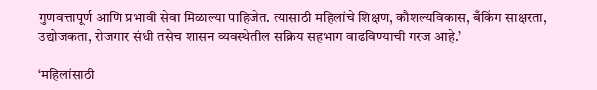गुणवत्तापूर्ण आणि प्रभावी सेवा मिळाल्या पाहिजेत. त्यासाठी महिलांचे शिक्षण, कौशल्यविकास, बँकिंग साक्षरता, उद्योजकता, रोजगार संधी तसेच शासन व्यवस्थेतील सक्रिय सहभाग वाढविण्याची गरज आहे.’

‘महिलांसाठी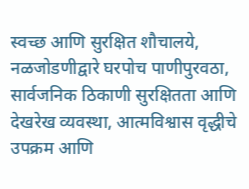स्वच्छ आणि सुरक्षित शौचालये, नळजोडणीद्वारे घरपोच पाणीपुरवठा, सार्वजनिक ठिकाणी सुरक्षितता आणि देखरेख व्यवस्था, आत्मविश्वास वृद्धीचे उपक्रम आणि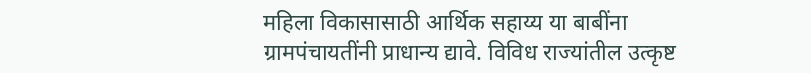महिला विकासासाठी आर्थिक सहाय्य या बाबींना ग्रामपंचायतींनी प्राधान्य द्यावे. विविध राज्यांतील उत्कृष्ट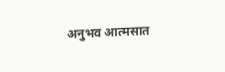अनुभव आत्मसात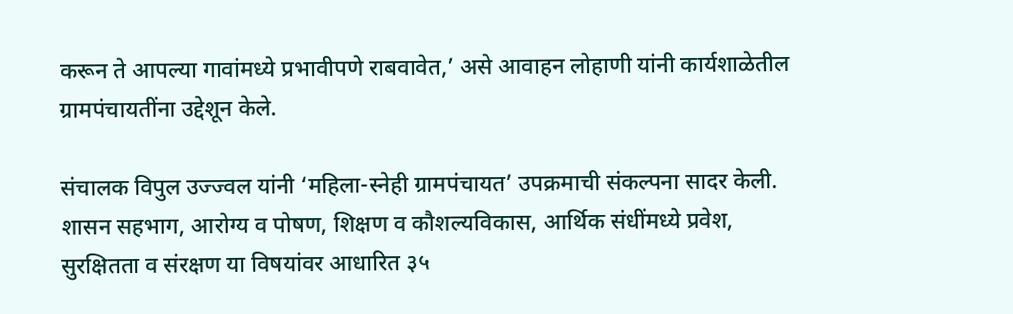करून ते आपल्या गावांमध्ये प्रभावीपणे राबवावेत,’ असे आवाहन लोहाणी यांनी कार्यशाळेतील ग्रामपंचायतींना उद्देशून केले.

संचालक विपुल उज्ज्वल यांनी ‘महिला-स्नेही ग्रामपंचायत’ उपक्रमाची संकल्पना सादर केली. शासन सहभाग, आरोग्य व पोषण, शिक्षण व कौशल्यविकास, आर्थिक संधींमध्ये प्रवेश, सुरक्षितता व संरक्षण या विषयांवर आधारित ३५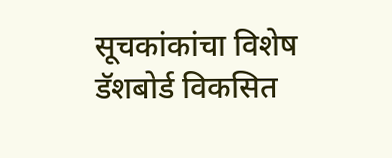सूचकांकांचा विशेष डॅशबोर्ड विकसित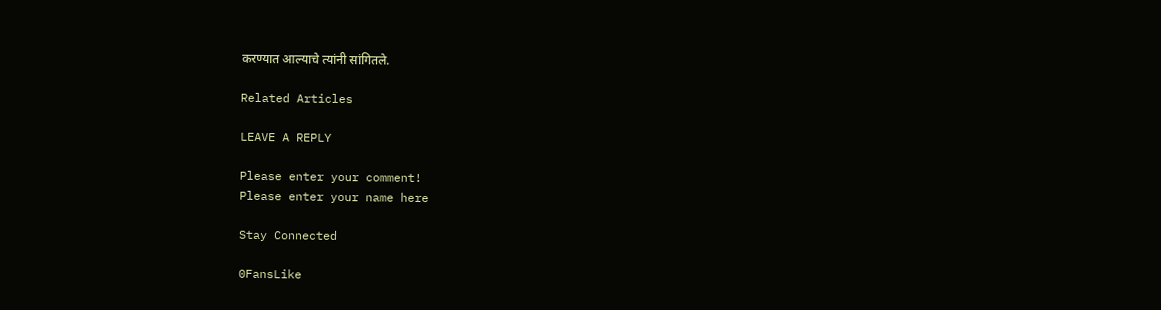करण्यात आल्याचे त्यांनी सांगितले.

Related Articles

LEAVE A REPLY

Please enter your comment!
Please enter your name here

Stay Connected

0FansLike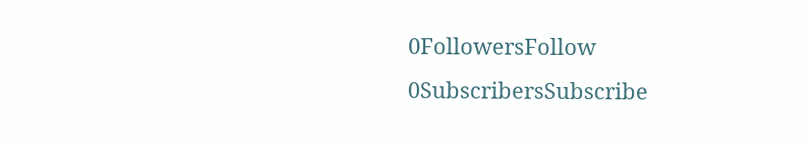0FollowersFollow
0SubscribersSubscribe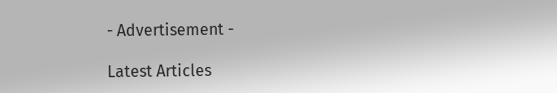- Advertisement -

Latest Articles